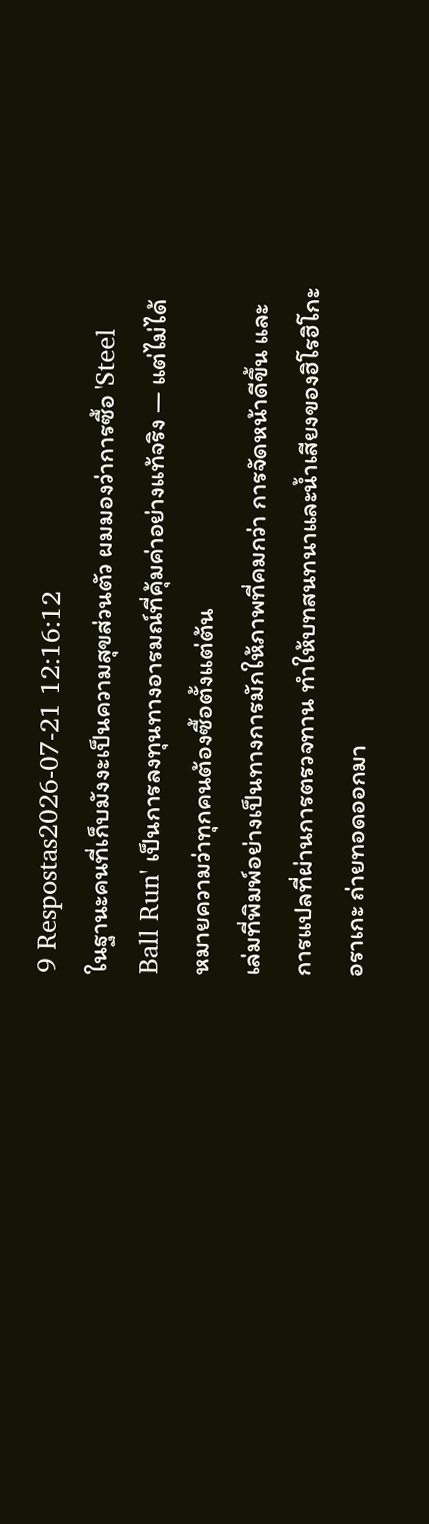9 Respostas2026-07-21 12:16:12
ในฐานะคนที่เก็บมังงะเป็นความสุขส่วนตัว ผมมองว่าการซื้อ 'Steel Ball Run' เป็นการลงทุนทางอารมณ์ที่คุ้มค่าอย่างแท้จริง — แต่ไม่ได้หมายความว่าทุกคนต้องซื้อตั้งแต่ต้น
เล่มที่พิมพ์อย่างเป็นทางการมักให้ภาพที่คมกว่า การจัดหน้าดีขึ้น และการแปลที่ผ่านการตรวจทาน ทำให้บทสนทนาและน้ำเสียงของฮิโรฮิโกะ อราเกะ ถ่ายทอดออกมา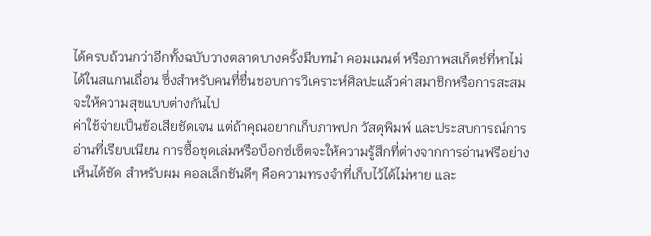ได้ครบถ้วนกว่าอีกทั้งฉบับวางตลาดบางครั้งมีบทนำ คอมเมนต์ หรือภาพสเก็ตช์ที่หาไม่ได้ในสแกนเถื่อน ซึ่งสำหรับคนที่ชื่นชอบการวิเคราะห์ศิลปะแล้วค่าสมาชิกหรือการสะสมจะให้ความสุขแบบต่างกันไป
ค่าใช้จ่ายเป็นข้อเสียชัดเจน แต่ถ้าคุณอยากเก็บภาพปก วัสดุพิมพ์ และประสบการณ์การอ่านที่เรียบเนียน การซื้อชุดเล่มหรือบ็อกซ์เซ็ตจะให้ความรู้สึกที่ต่างจากการอ่านฟรีอย่างเห็นได้ชัด สำหรับผม คอลเล็กชันดีๆ คือความทรงจำที่เก็บไว้ได้ไม่หาย และ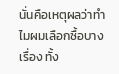นั่นคือเหตุผลว่าทำไมผมเลือกซื้อบางเรื่อง ทั้ง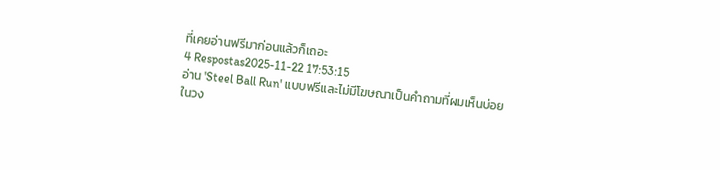ที่เคยอ่านฟรีมาก่อนแล้วก็เถอะ
4 Respostas2025-11-22 17:53:15
อ่าน 'Steel Ball Run' แบบฟรีและไม่มีโฆษณาเป็นคำถามที่ผมเห็นบ่อยในวง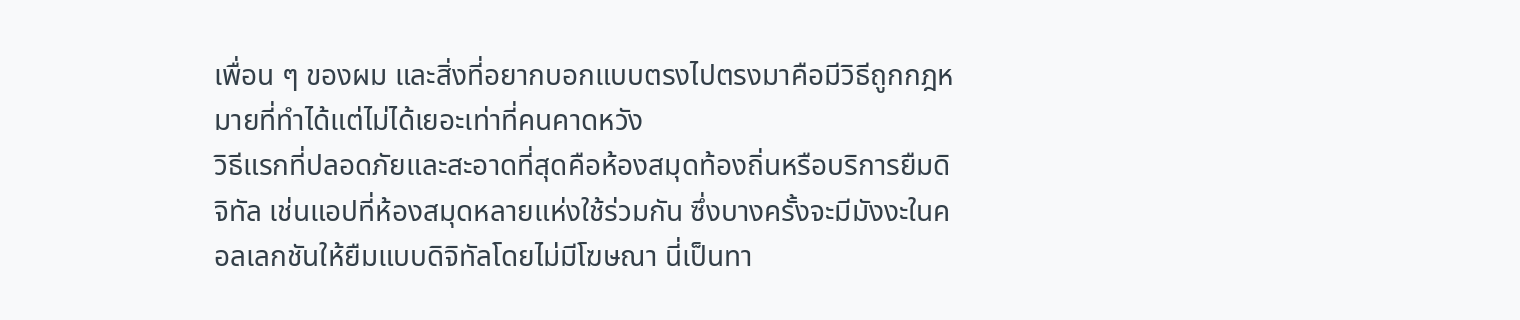เพื่อน ๆ ของผม และสิ่งที่อยากบอกแบบตรงไปตรงมาคือมีวิธีถูกกฎหมายที่ทำได้แต่ไม่ได้เยอะเท่าที่คนคาดหวัง
วิธีแรกที่ปลอดภัยและสะอาดที่สุดคือห้องสมุดท้องถิ่นหรือบริการยืมดิจิทัล เช่นแอปที่ห้องสมุดหลายแห่งใช้ร่วมกัน ซึ่งบางครั้งจะมีมังงะในคอลเลกชันให้ยืมแบบดิจิทัลโดยไม่มีโฆษณา นี่เป็นทา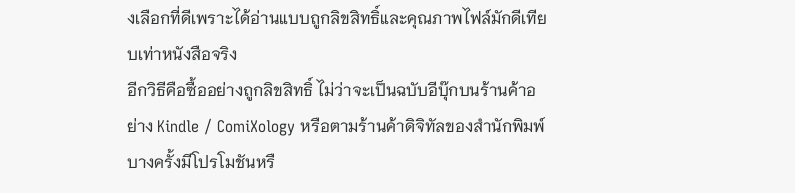งเลือกที่ดีเพราะได้อ่านแบบถูกลิขสิทธิ์และคุณภาพไฟล์มักดีเทียบเท่าหนังสือจริง
อีกวิธีคือซื้ออย่างถูกลิขสิทธิ์ ไม่ว่าจะเป็นฉบับอีบุ๊กบนร้านค้าอย่าง Kindle / ComiXology หรือตามร้านค้าดิจิทัลของสำนักพิมพ์ บางครั้งมีโปรโมชันหรื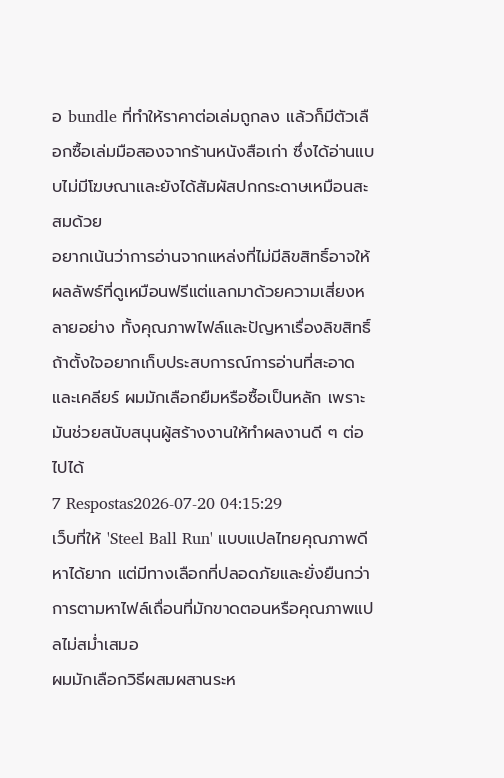อ bundle ที่ทำให้ราคาต่อเล่มถูกลง แล้วก็มีตัวเลือกซื้อเล่มมือสองจากร้านหนังสือเก่า ซึ่งได้อ่านแบบไม่มีโฆษณาและยังได้สัมผัสปกกระดาษเหมือนสะสมด้วย
อยากเน้นว่าการอ่านจากแหล่งที่ไม่มีลิขสิทธิ์อาจให้ผลลัพธ์ที่ดูเหมือนฟรีแต่แลกมาด้วยความเสี่ยงหลายอย่าง ทั้งคุณภาพไฟล์และปัญหาเรื่องลิขสิทธิ์ ถ้าตั้งใจอยากเก็บประสบการณ์การอ่านที่สะอาดและเคลียร์ ผมมักเลือกยืมหรือซื้อเป็นหลัก เพราะมันช่วยสนับสนุนผู้สร้างงานให้ทำผลงานดี ๆ ต่อไปได้
7 Respostas2026-07-20 04:15:29
เว็บที่ให้ 'Steel Ball Run' แบบแปลไทยคุณภาพดีหาได้ยาก แต่มีทางเลือกที่ปลอดภัยและยั่งยืนกว่าการตามหาไฟล์เถื่อนที่มักขาดตอนหรือคุณภาพแปลไม่สม่ำเสมอ
ผมมักเลือกวิธีผสมผสานระห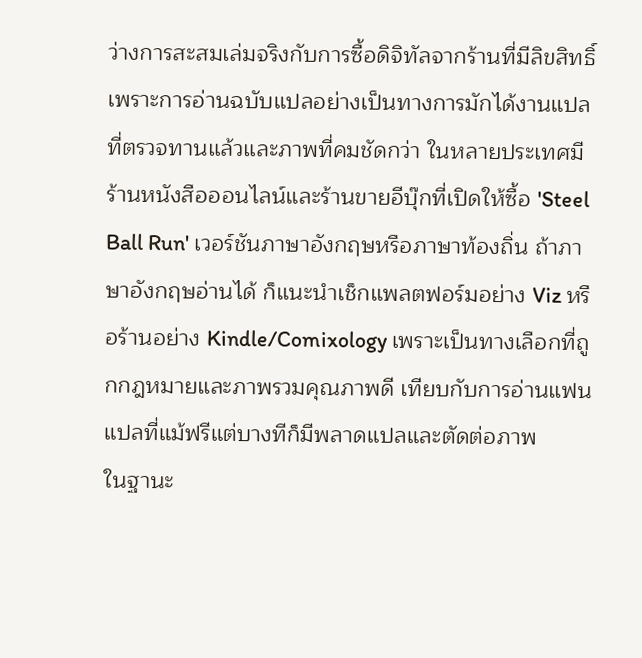ว่างการสะสมเล่มจริงกับการซื้อดิจิทัลจากร้านที่มีลิขสิทธิ์ เพราะการอ่านฉบับแปลอย่างเป็นทางการมักได้งานแปลที่ตรวจทานแล้วและภาพที่คมชัดกว่า ในหลายประเทศมีร้านหนังสือออนไลน์และร้านขายอีบุ๊กที่เปิดให้ซื้อ 'Steel Ball Run' เวอร์ชันภาษาอังกฤษหรือภาษาท้องถิ่น ถ้าภาษาอังกฤษอ่านได้ ก็แนะนำเช็กแพลตฟอร์มอย่าง Viz หรือร้านอย่าง Kindle/Comixology เพราะเป็นทางเลือกที่ถูกกฎหมายและภาพรวมคุณภาพดี เทียบกับการอ่านแฟนแปลที่แม้ฟรีแต่บางทีก็มีพลาดแปลและตัดต่อภาพ
ในฐานะ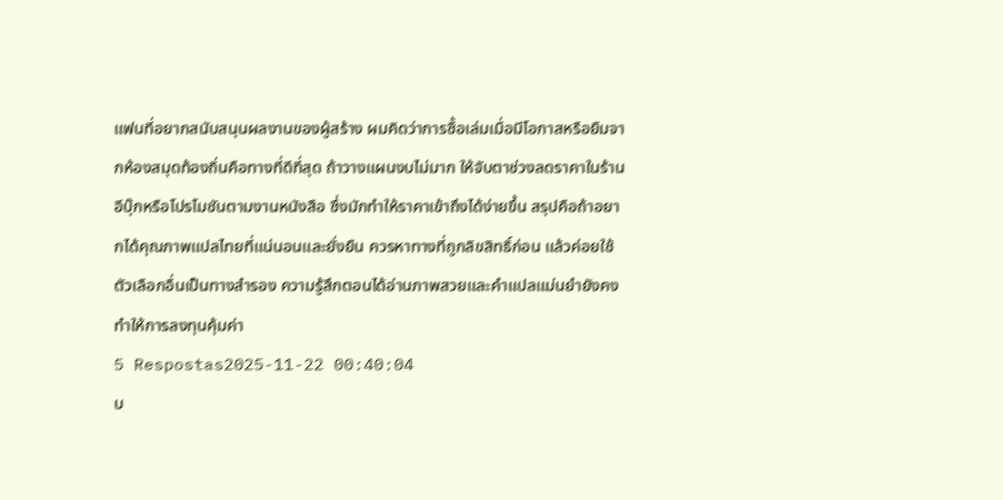แฟนที่อยากสนับสนุนผลงานของผู้สร้าง ผมคิดว่าการซื้อเล่มเมื่อมีโอกาสหรือยืมจากห้องสมุดท้องถิ่นคือทางที่ดีที่สุด ถ้าวางแผนงบไม่มาก ให้จับตาช่วงลดราคาในร้านอีบุ๊กหรือโปรโมชันตามงานหนังสือ ซึ่งมักทำให้ราคาเข้าถึงได้ง่ายขึ้น สรุปคือถ้าอยากได้คุณภาพแปลไทยที่แน่นอนและยั่งยืน ควรหาทางที่ถูกลิขสิทธิ์ก่อน แล้วค่อยใช้ตัวเลือกอื่นเป็นทางสำรอง ความรู้สึกตอนได้อ่านภาพสวยและคำแปลแม่นยำยังคงทำให้การลงทุนคุ้มค่า
5 Respostas2025-11-22 00:40:04
บ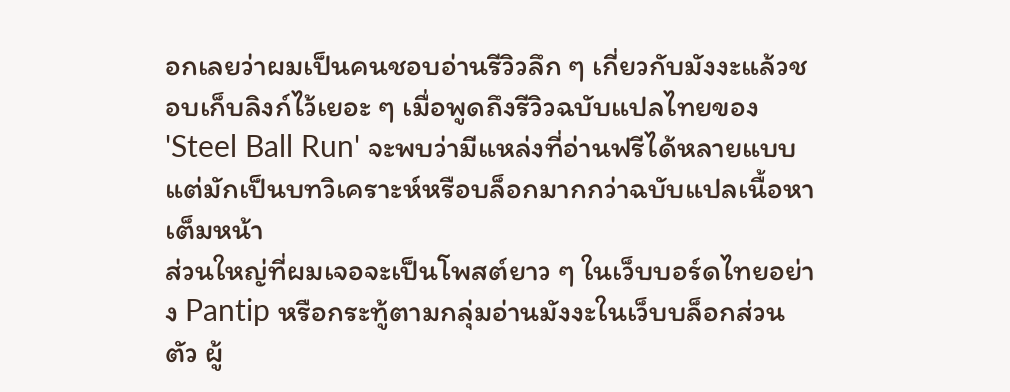อกเลยว่าผมเป็นคนชอบอ่านรีวิวลึก ๆ เกี่ยวกับมังงะแล้วชอบเก็บลิงก์ไว้เยอะ ๆ เมื่อพูดถึงรีวิวฉบับแปลไทยของ 'Steel Ball Run' จะพบว่ามีแหล่งที่อ่านฟรีได้หลายแบบแต่มักเป็นบทวิเคราะห์หรือบล็อกมากกว่าฉบับแปลเนื้อหาเต็มหน้า
ส่วนใหญ่ที่ผมเจอจะเป็นโพสต์ยาว ๆ ในเว็บบอร์ดไทยอย่าง Pantip หรือกระทู้ตามกลุ่มอ่านมังงะในเว็บบล็อกส่วนตัว ผู้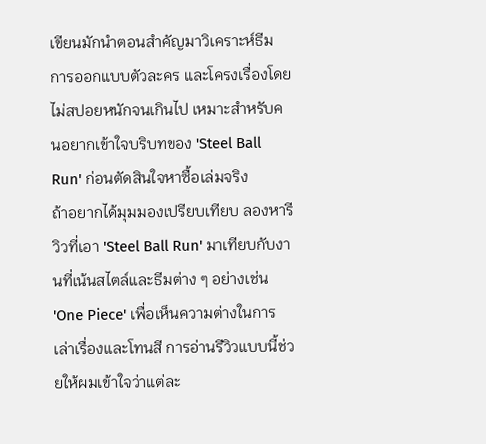เขียนมักนำตอนสำคัญมาวิเคราะห์ธีม การออกแบบตัวละคร และโครงเรื่องโดยไม่สปอยหนักจนเกินไป เหมาะสำหรับคนอยากเข้าใจบริบทของ 'Steel Ball Run' ก่อนตัดสินใจหาซื้อเล่มจริง
ถ้าอยากได้มุมมองเปรียบเทียบ ลองหารีวิวที่เอา 'Steel Ball Run' มาเทียบกับงานที่เน้นสไตล์และธีมต่าง ๆ อย่างเช่น 'One Piece' เพื่อเห็นความต่างในการเล่าเรื่องและโทนสี การอ่านรีวิวแบบนี้ช่วยให้ผมเข้าใจว่าแต่ละ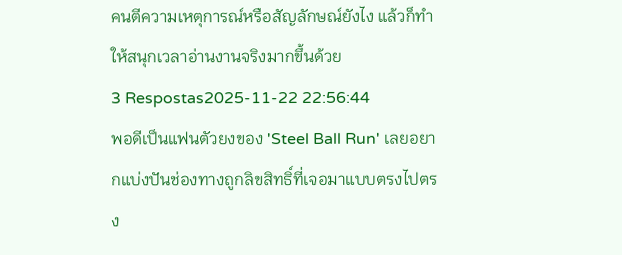คนตีความเหตุการณ์หรือสัญลักษณ์ยังไง แล้วก็ทำให้สนุกเวลาอ่านงานจริงมากขึ้นด้วย
3 Respostas2025-11-22 22:56:44
พอดีเป็นแฟนตัวยงของ 'Steel Ball Run' เลยอยากแบ่งปันช่องทางถูกลิขสิทธิ์ที่เจอมาแบบตรงไปตรง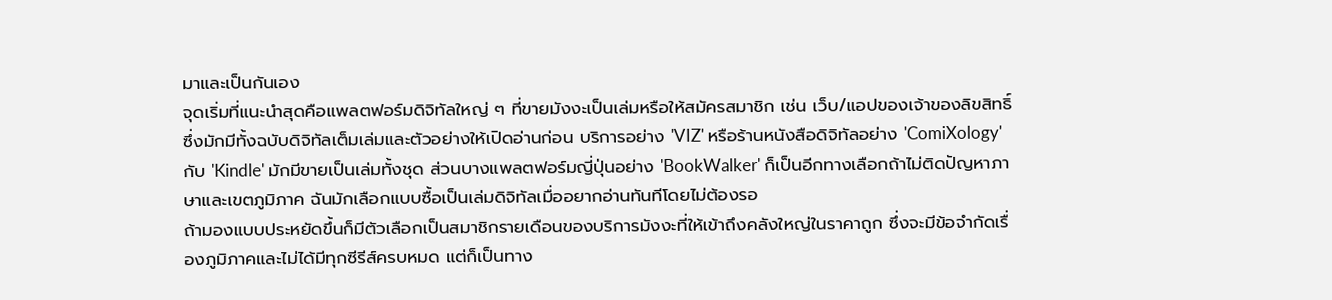มาและเป็นกันเอง
จุดเริ่มที่แนะนำสุดคือแพลตฟอร์มดิจิทัลใหญ่ ๆ ที่ขายมังงะเป็นเล่มหรือให้สมัครสมาชิก เช่น เว็บ/แอปของเจ้าของลิขสิทธิ์ซึ่งมักมีทั้งฉบับดิจิทัลเต็มเล่มและตัวอย่างให้เปิดอ่านก่อน บริการอย่าง 'VIZ' หรือร้านหนังสือดิจิทัลอย่าง 'ComiXology' กับ 'Kindle' มักมีขายเป็นเล่มทั้งชุด ส่วนบางแพลตฟอร์มญี่ปุ่นอย่าง 'BookWalker' ก็เป็นอีกทางเลือกถ้าไม่ติดปัญหาภาษาและเขตภูมิภาค ฉันมักเลือกแบบซื้อเป็นเล่มดิจิทัลเมื่ออยากอ่านทันทีโดยไม่ต้องรอ
ถ้ามองแบบประหยัดขึ้นก็มีตัวเลือกเป็นสมาชิกรายเดือนของบริการมังงะที่ให้เข้าถึงคลังใหญ่ในราคาถูก ซึ่งจะมีข้อจำกัดเรื่องภูมิภาคและไม่ได้มีทุกซีรีส์ครบหมด แต่ก็เป็นทาง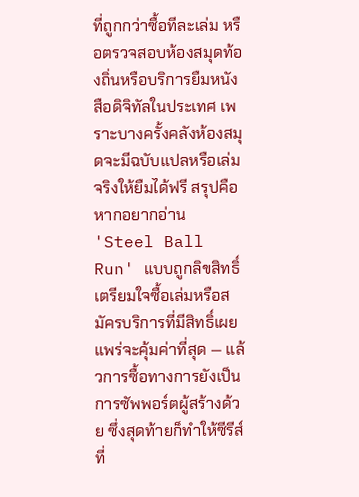ที่ถูกกว่าซื้อทีละเล่ม หรือตรวจสอบห้องสมุดท้องถิ่นหรือบริการยืมหนังสือดิจิทัลในประเทศ เพราะบางครั้งคลังห้องสมุดจะมีฉบับแปลหรือเล่มจริงให้ยืมได้ฟรี สรุปคือหากอยากอ่าน 'Steel Ball Run' แบบถูกลิขสิทธิ์ เตรียมใจซื้อเล่มหรือสมัครบริการที่มีสิทธิ์เผยแพร่จะคุ้มค่าที่สุด — แล้วการซื้อทางการยังเป็นการซัพพอร์ตผู้สร้างด้วย ซึ่งสุดท้ายก็ทำให้ซีรีส์ที่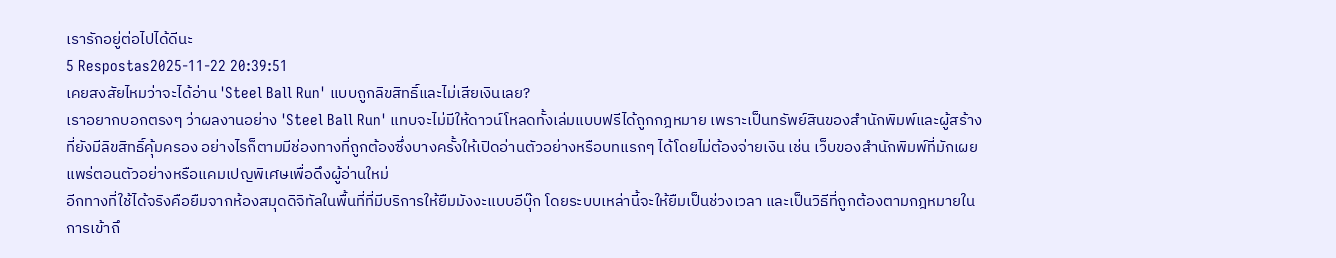เรารักอยู่ต่อไปได้ดีนะ
5 Respostas2025-11-22 20:39:51
เคยสงสัยไหมว่าจะได้อ่าน 'Steel Ball Run' แบบถูกลิขสิทธิ์และไม่เสียเงินเลย?
เราอยากบอกตรงๆ ว่าผลงานอย่าง 'Steel Ball Run' แทบจะไม่มีให้ดาวน์โหลดทั้งเล่มแบบฟรีได้ถูกกฎหมาย เพราะเป็นทรัพย์สินของสำนักพิมพ์และผู้สร้างที่ยังมีลิขสิทธิ์คุ้มครอง อย่างไรก็ตามมีช่องทางที่ถูกต้องซึ่งบางครั้งให้เปิดอ่านตัวอย่างหรือบทแรกๆ ได้โดยไม่ต้องจ่ายเงิน เช่น เว็บของสำนักพิมพ์ที่มักเผยแพร่ตอนตัวอย่างหรือแคมเปญพิเศษเพื่อดึงผู้อ่านใหม่
อีกทางที่ใช้ได้จริงคือยืมจากห้องสมุดดิจิทัลในพื้นที่ที่มีบริการให้ยืมมังงะแบบอีบุ๊ก โดยระบบเหล่านี้จะให้ยืมเป็นช่วงเวลา และเป็นวิธีที่ถูกต้องตามกฎหมายในการเข้าถึ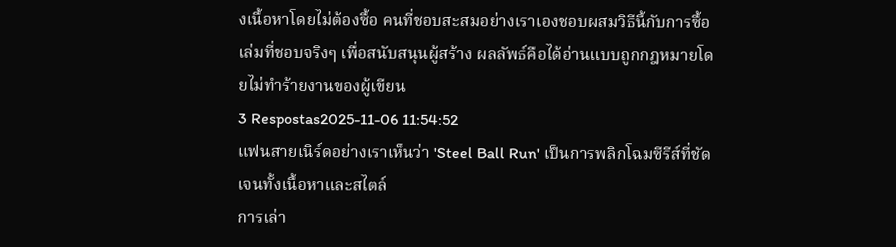งเนื้อหาโดยไม่ต้องซื้อ คนที่ชอบสะสมอย่างเราเองชอบผสมวิธีนี้กับการซื้อเล่มที่ชอบจริงๆ เพื่อสนับสนุนผู้สร้าง ผลลัพธ์คือได้อ่านแบบถูกกฎหมายโดยไม่ทำร้ายงานของผู้เขียน
3 Respostas2025-11-06 11:54:52
แฟนสายเนิร์ดอย่างเราเห็นว่า 'Steel Ball Run' เป็นการพลิกโฉมซีรีส์ที่ชัดเจนทั้งเนื้อหาและสไตล์
การเล่า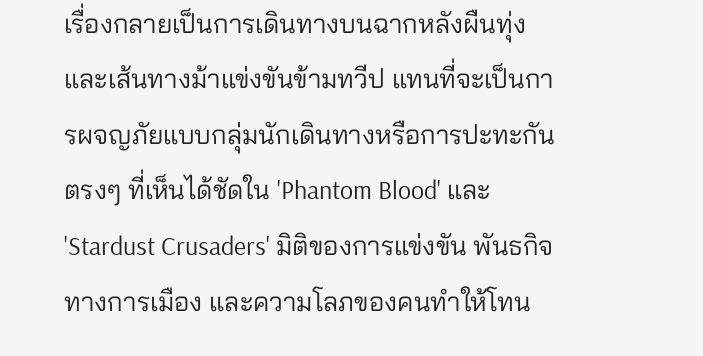เรื่องกลายเป็นการเดินทางบนฉากหลังผืนทุ่งและเส้นทางม้าแข่งขันข้ามทวีป แทนที่จะเป็นการผจญภัยแบบกลุ่มนักเดินทางหรือการปะทะกันตรงๆ ที่เห็นได้ชัดใน 'Phantom Blood' และ 'Stardust Crusaders' มิติของการแข่งขัน พันธกิจทางการเมือง และความโลภของคนทำให้โทน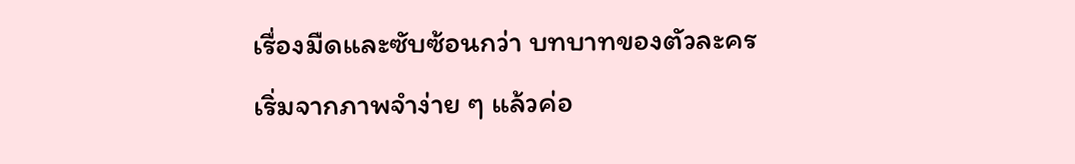เรื่องมืดและซับซ้อนกว่า บทบาทของตัวละครเริ่มจากภาพจำง่าย ๆ แล้วค่อ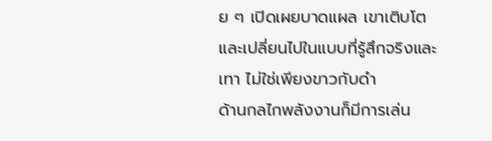ย ๆ เปิดเผยบาดแผล เขาเติบโตและเปลี่ยนไปในแบบที่รู้สึกจริงและเทา ไม่ใช่เพียงขาวกับดำ
ด้านกลไกพลังงานก็มีการเล่น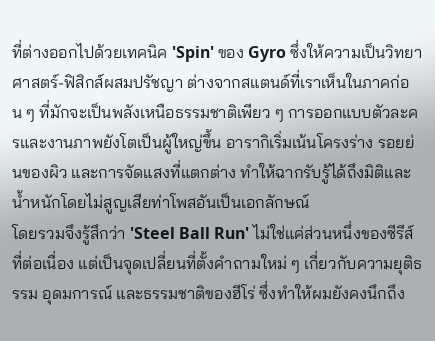ที่ต่างออกไปด้วยเทคนิค 'Spin' ของ Gyro ซึ่งให้ความเป็นวิทยาศาสตร์-ฟิสิกส์ผสมปรัชญา ต่างจากสแตนด์ที่เราเห็นในภาคก่อน ๆ ที่มักจะเป็นพลังเหนือธรรมชาติเพียว ๆ การออกแบบตัวละครและงานภาพยังโตเป็นผู้ใหญ่ขึ้น อารากิเริ่มเน้นโครงร่าง รอยย่นของผิว และการจัดแสงที่แตกต่าง ทำให้ฉากรับรู้ได้ถึงมิติและน้ำหนักโดยไม่สูญเสียท่าโพสอันเป็นเอกลักษณ์
โดยรวมจึงรู้สึกว่า 'Steel Ball Run' ไม่ใช่แค่ส่วนหนึ่งของซีรีส์ที่ต่อเนื่อง แต่เป็นจุดเปลี่ยนที่ตั้งคำถามใหม่ ๆ เกี่ยวกับความยุติธรรม อุดมการณ์ และธรรมชาติของฮีโร่ ซึ่งทำให้ผมยังคงนึกถึง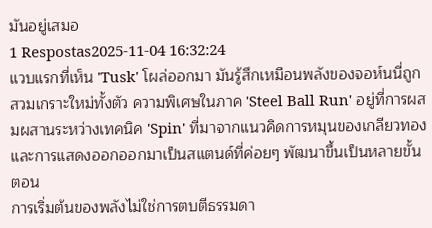มันอยู่เสมอ
1 Respostas2025-11-04 16:32:24
แวบแรกที่เห็น 'Tusk' โผล่ออกมา มันรู้สึกเหมือนพลังของจอห์นนี่ถูกสวมเกราะใหม่ทั้งตัว ความพิเศษในภาค 'Steel Ball Run' อยู่ที่การผสมผสานระหว่างเทคนิค 'Spin' ที่มาจากแนวคิดการหมุนของเกลียวทอง และการแสดงออกออกมาเป็นสแตนด์ที่ค่อยๆ พัฒนาขึ้นเป็นหลายขั้นตอน
การเริ่มต้นของพลังไม่ใช่การตบตีธรรมดา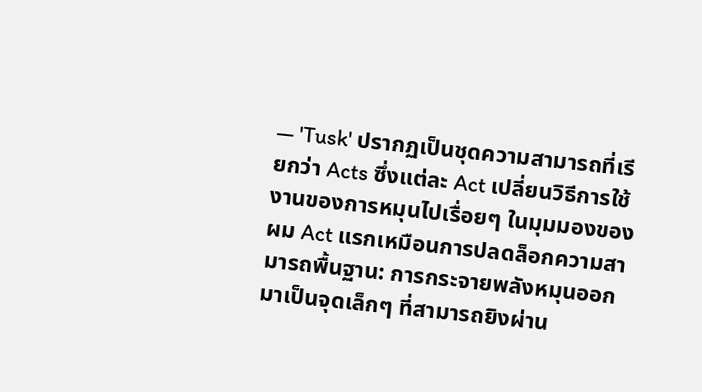— 'Tusk' ปรากฏเป็นชุดความสามารถที่เรียกว่า Acts ซึ่งแต่ละ Act เปลี่ยนวิธีการใช้งานของการหมุนไปเรื่อยๆ ในมุมมองของผม Act แรกเหมือนการปลดล็อกความสามารถพื้นฐาน: การกระจายพลังหมุนออกมาเป็นจุดเล็กๆ ที่สามารถยิงผ่าน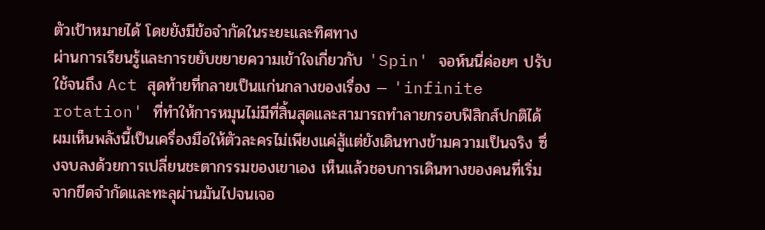ตัวเป้าหมายได้ โดยยังมีข้อจำกัดในระยะและทิศทาง
ผ่านการเรียนรู้และการขยับขยายความเข้าใจเกี่ยวกับ 'Spin' จอห์นนี่ค่อยๆ ปรับใช้จนถึง Act สุดท้ายที่กลายเป็นแก่นกลางของเรื่อง — 'infinite rotation' ที่ทำให้การหมุนไม่มีที่สิ้นสุดและสามารถทำลายกรอบฟิสิกส์ปกติได้ ผมเห็นพลังนี้เป็นเครื่องมือให้ตัวละครไม่เพียงแค่สู้แต่ยังเดินทางข้ามความเป็นจริง ซึ่งจบลงด้วยการเปลี่ยนชะตากรรมของเขาเอง เห็นแล้วชอบการเดินทางของคนที่เริ่มจากขีดจำกัดและทะลุผ่านมันไปจนเจอ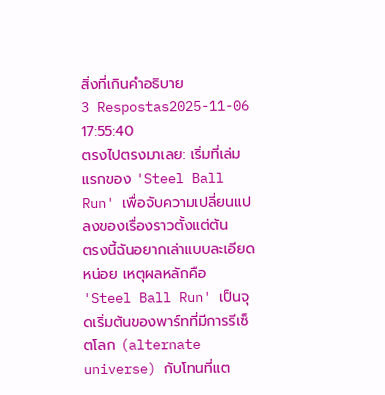สิ่งที่เกินคำอธิบาย
3 Respostas2025-11-06 17:55:40
ตรงไปตรงมาเลย: เริ่มที่เล่มแรกของ 'Steel Ball Run' เพื่อจับความเปลี่ยนแปลงของเรื่องราวตั้งแต่ต้น
ตรงนี้ฉันอยากเล่าแบบละเอียดหน่อย เหตุผลหลักคือ 'Steel Ball Run' เป็นจุดเริ่มต้นของพาร์ทที่มีการรีเซ็ตโลก (alternate universe) กับโทนที่แต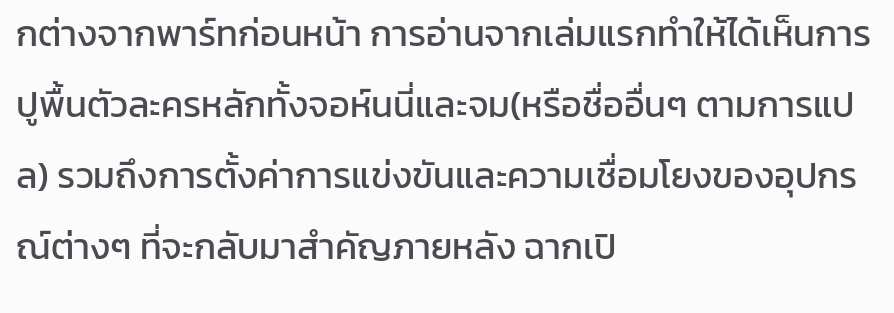กต่างจากพาร์ทก่อนหน้า การอ่านจากเล่มแรกทำให้ได้เห็นการปูพื้นตัวละครหลักทั้งจอห์นนี่และจม(หรือชื่ออื่นๆ ตามการแปล) รวมถึงการตั้งค่าการแข่งขันและความเชื่อมโยงของอุปกรณ์ต่างๆ ที่จะกลับมาสำคัญภายหลัง ฉากเปิ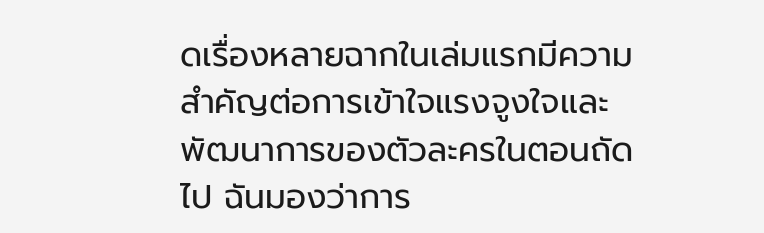ดเรื่องหลายฉากในเล่มแรกมีความสำคัญต่อการเข้าใจแรงจูงใจและพัฒนาการของตัวละครในตอนถัดไป ฉันมองว่าการ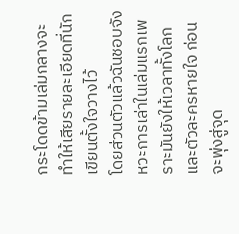กระโดดข้ามเล่มกลางจะทำให้เสียรายละเอียดที่นักเขียนตั้งใจวางไว้
โดยส่วนตัวแล้วฉันชอบจังหวะการเล่าในเล่มแรกเพราะมันยังให้เวลาทั้งโลกและตัวละครหายใจ ก่อนจะพุ่งสู่จุด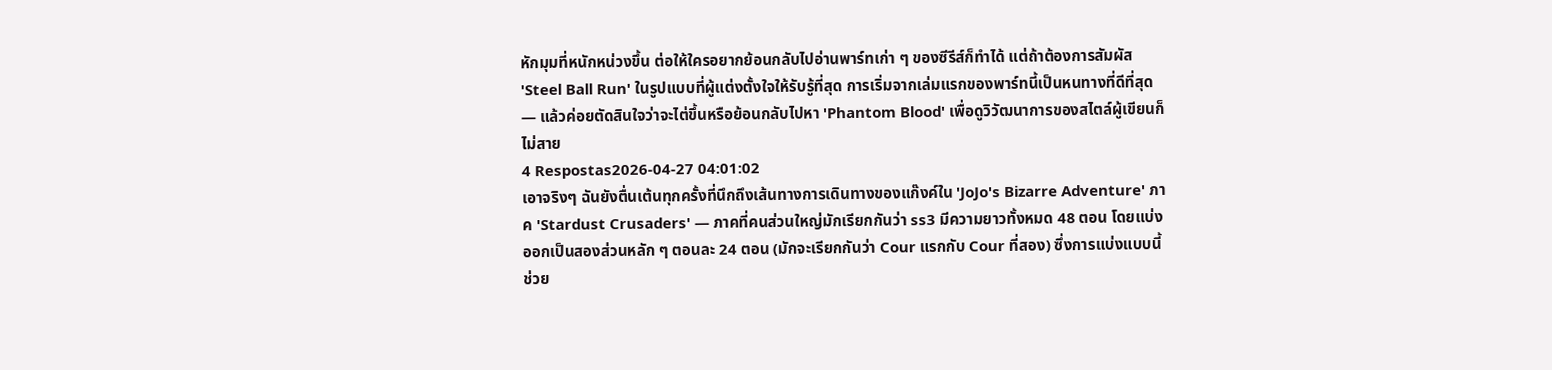หักมุมที่หนักหน่วงขึ้น ต่อให้ใครอยากย้อนกลับไปอ่านพาร์ทเก่า ๆ ของซีรีส์ก็ทำได้ แต่ถ้าต้องการสัมผัส 'Steel Ball Run' ในรูปแบบที่ผู้แต่งตั้งใจให้รับรู้ที่สุด การเริ่มจากเล่มแรกของพาร์ทนี้เป็นหนทางที่ดีที่สุด — แล้วค่อยตัดสินใจว่าจะไต่ขึ้นหรือย้อนกลับไปหา 'Phantom Blood' เพื่อดูวิวัฒนาการของสไตล์ผู้เขียนก็ไม่สาย
4 Respostas2026-04-27 04:01:02
เอาจริงๆ ฉันยังตื่นเต้นทุกครั้งที่นึกถึงเส้นทางการเดินทางของแก๊งค์ใน 'JoJo's Bizarre Adventure' ภาค 'Stardust Crusaders' — ภาคที่คนส่วนใหญ่มักเรียกกันว่า ss3 มีความยาวทั้งหมด 48 ตอน โดยแบ่งออกเป็นสองส่วนหลัก ๆ ตอนละ 24 ตอน (มักจะเรียกกันว่า Cour แรกกับ Cour ที่สอง) ซึ่งการแบ่งแบบนี้ช่วย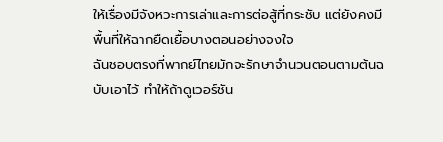ให้เรื่องมีจังหวะการเล่าและการต่อสู้ที่กระชับ แต่ยังคงมีพื้นที่ให้ฉากยืดเยื้อบางตอนอย่างจงใจ
ฉันชอบตรงที่พากย์ไทยมักจะรักษาจำนวนตอนตามต้นฉบับเอาไว้ ทำให้ถ้าดูเวอร์ชัน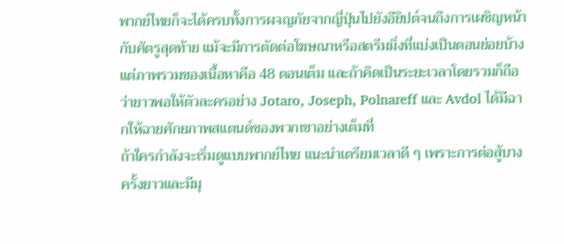พากย์ไทยก็จะได้ครบทั้งการผจญภัยจากญี่ปุ่นไปยังอียิปต์จนถึงการเผชิญหน้ากับศัตรูสุดท้าย แม้จะมีการตัดต่อโฆษณาหรือสตรีมมิ่งที่แบ่งเป็นตอนย่อยบ้าง แต่ภาพรวมของเนื้อหาคือ 48 ตอนเต็ม และถ้าคิดเป็นระยะเวลาโดยรวมก็ถือว่ายาวพอให้ตัวละครอย่าง Jotaro, Joseph, Polnareff และ Avdol ได้มีฉากให้ฉายศักยภาพสแตนด์ของพวกเขาอย่างเต็มที่
ถ้าใครกำลังจะเริ่มดูแบบพากย์ไทย แนะนำเตรียมเวลาดี ๆ เพราะการต่อสู้บางครั้งยาวและมีมุ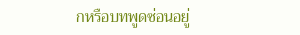กหรือบทพูดซ่อนอยู่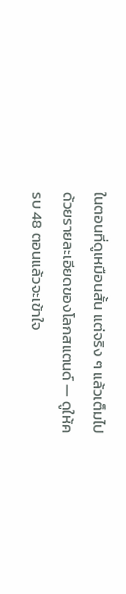ในตอนที่ดูเหมือนสั้น แต่จริง ๆ แล้วเต็มไปด้วยรายละเอียดของโลกสแตนด์ — ดูให้ครบ 48 ตอนแล้วจะเข้าใจ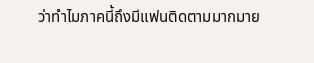ว่าทำไมภาคนี้ถึงมีแฟนติดตามมากมาย